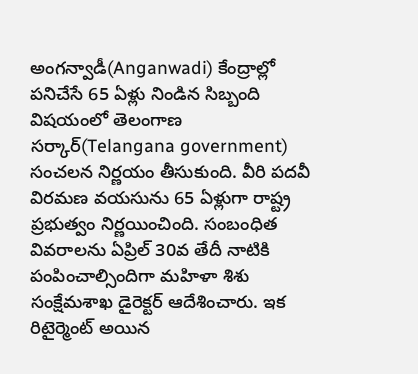అంగన్వాడీ(Anganwadi) కేంద్రాల్లో పనిచేసే 65 ఏళ్లు నిండిన సిబ్బంది విషయంలో తెలంగాణ సర్కార్(Telangana government) సంచలన నిర్ణయం తీసుకుంది. వీరి పదవీ విరమణ వయసును 65 ఏళ్లుగా రాష్ట్ర ప్రభుత్వం నిర్ణయించింది. సంబంధిత వివరాలను ఏప్రిల్ 30వ తేదీ నాటికి పంపించాల్సిందిగా మహిళా శిశు సంక్షేమశాఖ డైరెక్టర్ ఆదేశించారు. ఇక రిటైర్మెంట్ అయిన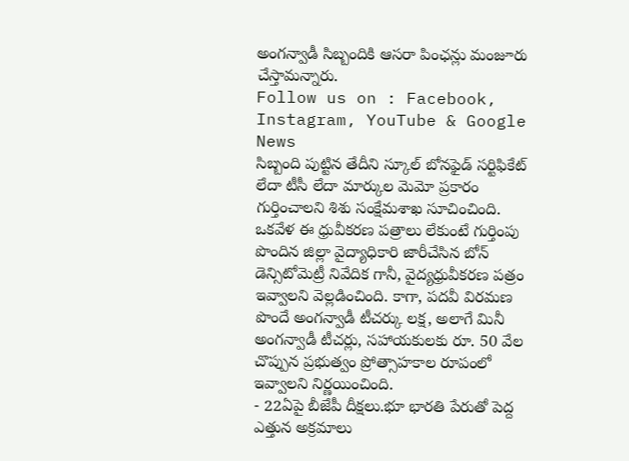అంగన్వాడీ సిబ్బందికి ఆసరా పింఛన్లు మంజూరు చేస్తామన్నారు.
Follow us on : Facebook, Instagram, YouTube & Google News
సిబ్బంది పుట్టిన తేదీని స్కూల్ బోనఫైడ్ సర్టిఫికేట్ లేదా టీసీ లేదా మార్కుల మెమో ప్రకారం గుర్తించాలని శిశు సంక్షేమశాఖ సూచించింది. ఒకవేళ ఈ ధ్రువీకరణ పత్రాలు లేకుంటే గుర్తింపు పొందిన జిల్లా వైద్యాధికారి జారీచేసిన బోన్ డెన్సిటోమెట్రీ నివేదిక గానీ, వైద్యధ్రువీకరణ పత్రం ఇవ్వాలని వెల్లడించింది. కాగా, పదవీ విరమణ పొందే అంగన్వాడీ టీచర్కు లక్ష, అలాగే మినీ అంగన్వాడీ టీచర్లు, సహాయకులకు రూ. 50 వేల చొప్పున ప్రభుత్వం ప్రోత్సాహకాల రూపంలో ఇవ్వాలని నిర్ణయించింది.
- 22ఏపై బీజేపీ దీక్షలు.భూ భారతి పేరుతో పెద్ద ఎత్తున అక్రమాలు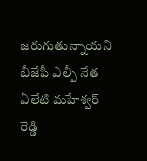జరుగుతున్నాయని బీజేపీ ఎల్పీ నేత ఏలేటి మహేశ్వర్ రెడ్డి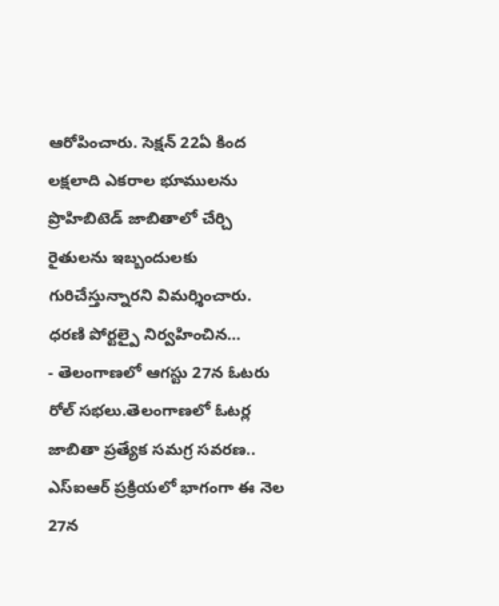ఆరోపించారు. సెక్షన్ 22ఏ కింద లక్షలాది ఎకరాల భూములను ప్రొహిబిటెడ్ జాబితాలో చేర్చి రైతులను ఇబ్బందులకు గురిచేస్తున్నారని విమర్శించారు. ధరణి పోర్టల్పై నిర్వహించిన…
- తెలంగాణలో ఆగస్టు 27న ఓటరు రోల్ సభలు.తెలంగాణలో ఓటర్ల జాబితా ప్రత్యేక సమగ్ర సవరణ.. ఎస్ఐఆర్ ప్రక్రియలో భాగంగా ఈ నెల 27న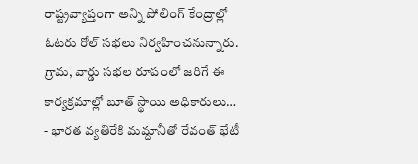రాష్ట్రవ్యాప్తంగా అన్ని పోలింగ్ కేంద్రాల్లో ఓటరు రోల్ సభలు నిర్వహించనున్నారు. గ్రామ, వార్డు సభల రూపంలో జరిగే ఈ కార్యక్రమాల్లో బూత్ స్థాయి అధికారులు…
- భారత వ్యతిరేకి మమ్దానీతో రేవంత్ భేటీ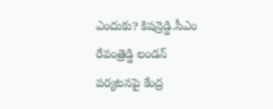ఎందుకు? కిషన్రెడ్డి.సీఎం రేవంత్రెడ్డి లండన్ పర్యటనపై కేంద్ర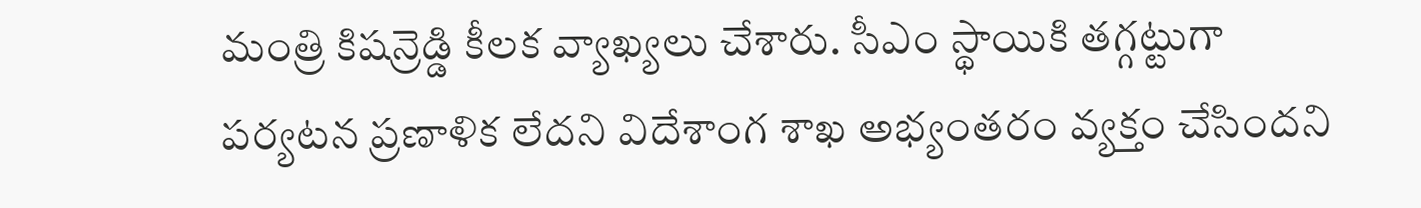మంత్రి కిషన్రెడ్డి కీలక వ్యాఖ్యలు చేశారు. సీఎం స్థాయికి తగ్గట్టుగా పర్యటన ప్రణాళిక లేదని విదేశాంగ శాఖ అభ్యంతరం వ్యక్తం చేసిందని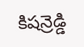కిషన్రెడ్డి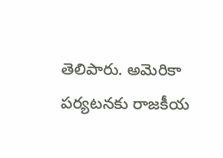తెలిపారు. అమెరికా పర్యటనకు రాజకీయ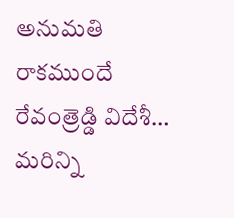అనుమతి రాకముందే రేవంత్రెడ్డి విదేశీ…
మరిన్ని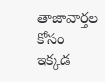తాజావార్తల కోసం ఇక్కడ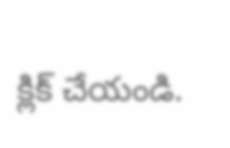క్లిక్ చేయండి.